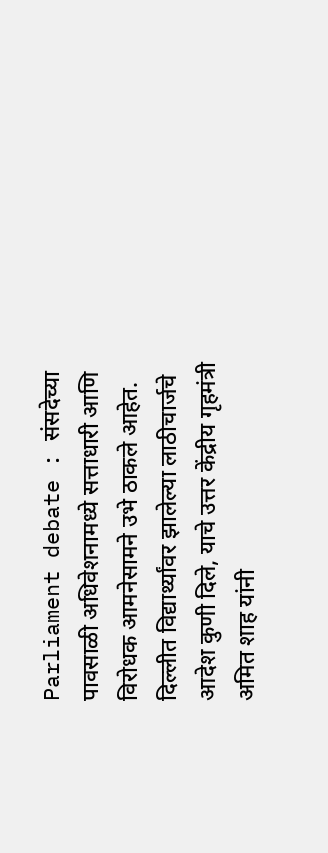Parliament debate : संसदेच्या पावसाळी अधिवेशनामध्ये सत्ताधारी आणि विरोधक आमनेसामने उभे ठाकले आहेत. दिल्लीत विद्यार्थ्यांवर झालेल्या लाठीचार्जचे आदेश कुणी दिले, याचे उत्तर केंद्रीय गृहमंत्री अमित शाह यांनी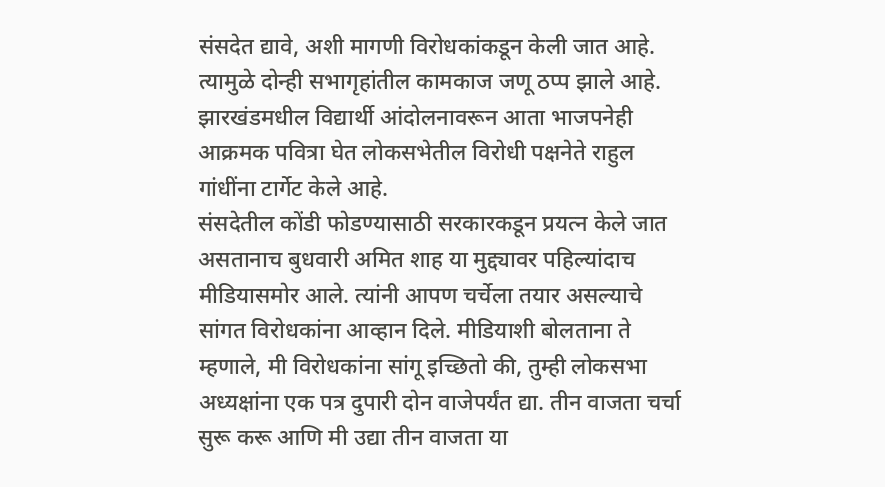संसदेत द्यावे, अशी मागणी विरोधकांकडून केली जात आहे. त्यामुळे दोन्ही सभागृहांतील कामकाज जणू ठप्प झाले आहे. झारखंडमधील विद्यार्थी आंदोलनावरून आता भाजपनेही आक्रमक पवित्रा घेत लोकसभेतील विरोधी पक्षनेते राहुल गांधींना टार्गेट केले आहे.
संसदेतील कोंडी फोडण्यासाठी सरकारकडून प्रयत्न केले जात असतानाच बुधवारी अमित शाह या मुद्द्यावर पहिल्यांदाच मीडियासमोर आले. त्यांनी आपण चर्चेला तयार असल्याचे सांगत विरोधकांना आव्हान दिले. मीडियाशी बोलताना ते म्हणाले, मी विरोधकांना सांगू इच्छितो की, तुम्ही लोकसभा अध्यक्षांना एक पत्र दुपारी दोन वाजेपर्यंत द्या. तीन वाजता चर्चा सुरू करू आणि मी उद्या तीन वाजता या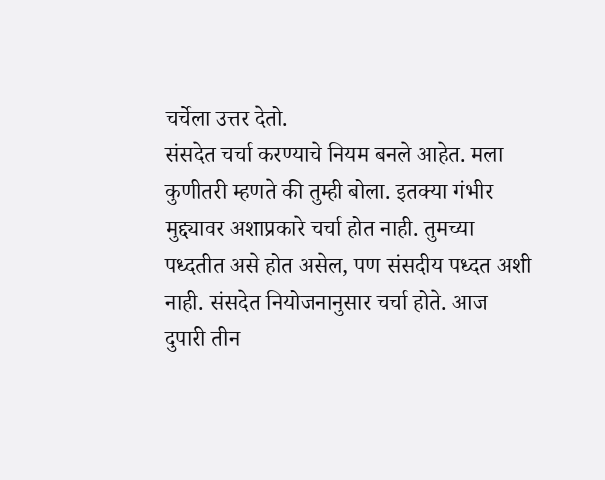चर्चेला उत्तर देतो.
संसदेत चर्चा करण्याचे नियम बनले आहेत. मला कुणीतरी म्हणते की तुम्ही बोला. इतक्या गंभीर मुद्द्यावर अशाप्रकारे चर्चा होत नाही. तुमच्या पध्दतीत असे होत असेल, पण संसदीय पध्दत अशी नाही. संसदेत नियोजनानुसार चर्चा होते. आज दुपारी तीन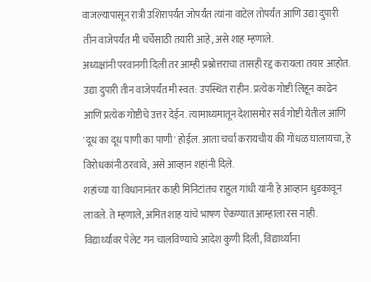वाजल्यापासून रात्री उशिरापर्यंत जोपर्यंत त्यांना वाटेल तोपर्यंत आणि उद्या दुपारी तीन वाजेपर्यंत मी चर्चेसाठी तयारी आहे, असे शाह म्हणाले.
अध्यक्षांनी परवानगी दिली तर आम्ही प्रश्नोत्तराचा तासही रद्द करायला तयार आहोत. उद्या दुपारी तीन वाजेपर्यंत मी स्वत: उपस्थित राहीन. प्रत्येक गोष्टी लिहून काढेन आणि प्रत्येक गोष्टीचे उत्तर देईन. त्यामाध्यमातून देशासमोर सर्व गोष्टी येतील आणि 'दूध का दूध पाणी का पाणी' होईल. आता चर्चा करायचीय की गोंधळ घालायचा, हे विरोधकांनी ठरवावे, असे आव्हान शहांनी दिले.
शहांच्या या विधानानंतर काही मिनिटांतच राहुल गांधी यांनी हे आव्हान धुडकावून लावले. ते म्हणाले, अमित शाह यांचे भाषण ऐकण्यात आम्हाला रस नाही. विद्यार्थ्यांवर पेलेट गन चालविण्याचे आदेश कुणी दिली, विद्यार्थ्यांना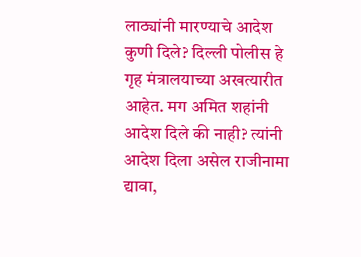लाठ्यांनी मारण्याचे आदेश कुणी दिले? दिल्ली पोलीस हे गृह मंत्रालयाच्या अखत्यारीत आहेत. मग अमित शहांनी आदेश दिले की नाही? त्यांनी आदेश दिला असेल राजीनामा द्यावा,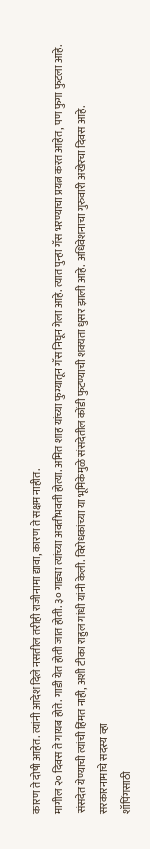कारण ते दोषी आहेत. त्यांनी आदेश दिले नसतील तरीही राजीनामा द्यावा, कारण ते सक्षम नाहीत.
मागील २० दिवस ते गायब होते. गाडी येत होती जात होती. ३० गाड्या त्यांच्या अवतीभवती होत्या. अमित शाह यांच्या फुग्यातून गॅस निघून गेला आहे. त्यात पुन्हा गॅस भरण्याचा प्रयत्न करत आहेत, पण फुगा फुटला आहे. संसदेत येण्याची त्यांची हिंमत नाही, अशी टीका राहुल गांधी यांनी केली. विरोधकांच्या या भूमिकेमुळे संसदेतील कोंडी फुटण्याची शक्यता धुसर झाली आहे. अधिवेशनाचा गुरुवारी अखेरचा दिवस आहे.
सरकारनामाचे सदस्य व्हा
शॉपिंगसाठी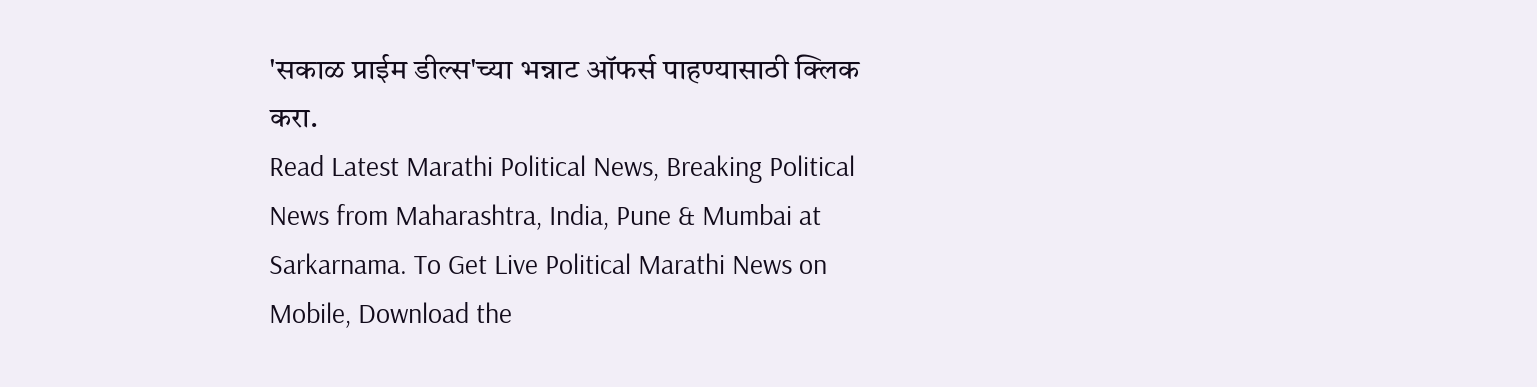'सकाळ प्राईम डील्स'च्या भन्नाट ऑफर्स पाहण्यासाठी क्लिक करा.
Read Latest Marathi Political News, Breaking Political News from Maharashtra, India, Pune & Mumbai at Sarkarnama. To Get Live Political Marathi News on Mobile, Download the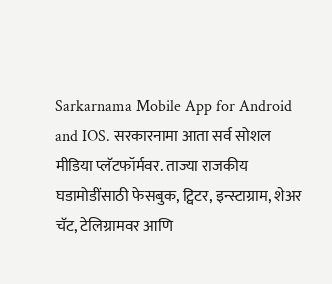Sarkarnama Mobile App for Android and IOS. सरकारनामा आता सर्व सोशल मीडिया प्लॅटफॉर्मवर. ताज्या राजकीय घडामोडींसाठी फेसबुक, ट्विटर, इन्स्टाग्राम, शेअर चॅट, टेलिग्रामवर आणि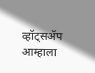व्हॉट्सॲप आम्हाला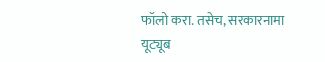फॉलो करा. तसेच, सरकारनामा यूट्यूब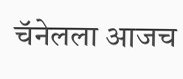चॅनेलला आजच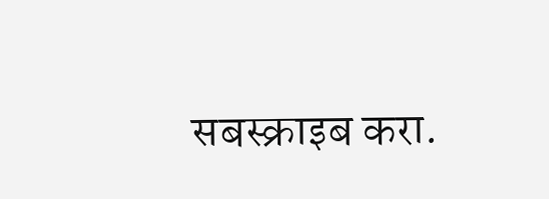सबस्क्राइब करा.